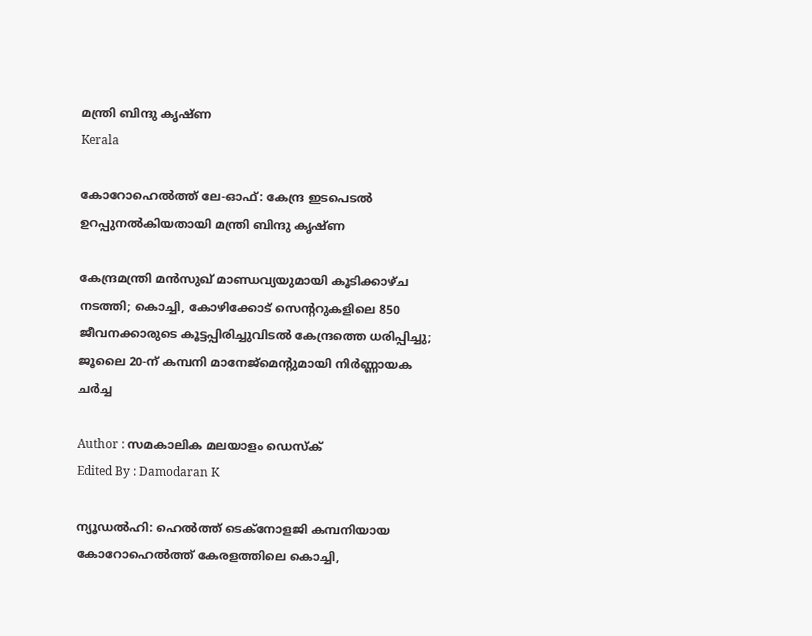മന്ത്രി ബിന്ദു കൃഷ്ണ
Kerala

കോറോഹെൽത്ത് ലേ-ഓഫ്: കേന്ദ്ര ഇടപെടൽ ഉറപ്പുനൽകിയതായി മന്ത്രി ബിന്ദു കൃഷ്ണ

കേന്ദ്രമന്ത്രി മൻസുഖ് മാണ്ഡവ്യയുമായി കൂടിക്കാഴ്ച നടത്തി; കൊച്ചി, കോഴിക്കോട് സെന്ററുകളിലെ 850 ജീവനക്കാരുടെ കൂട്ടപ്പിരിച്ചുവിടൽ കേന്ദ്രത്തെ ധരിപ്പിച്ചു; ജൂലൈ 20-ന് കമ്പനി മാനേജ്മെന്റുമായി നിർണ്ണായക ചർച്ച

Author : സമകാലിക മലയാളം ഡെസ്ക്
Edited By : Damodaran K

ന്യൂഡൽഹി: ഹെൽത്ത് ടെക്നോളജി കമ്പനിയായ കോറോഹെൽത്ത് കേരളത്തിലെ കൊച്ചി,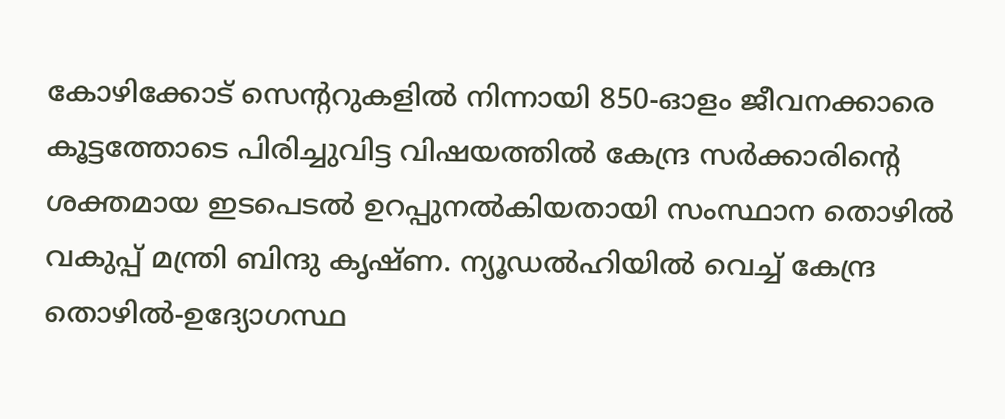കോഴിക്കോട് സെന്ററുകളിൽ നിന്നായി 850-ഓളം ജീവനക്കാരെ കൂട്ടത്തോടെ പിരിച്ചുവിട്ട വിഷയത്തിൽ കേന്ദ്ര സർക്കാരിന്റെ ശക്തമായ ഇടപെടൽ ഉറപ്പുനൽകിയതായി സംസ്ഥാന തൊഴിൽ വകുപ്പ് മന്ത്രി ബിന്ദു കൃഷ്ണ. ന്യൂഡൽഹിയിൽ വെച്ച് കേന്ദ്ര തൊഴിൽ-ഉദ്യോഗസ്ഥ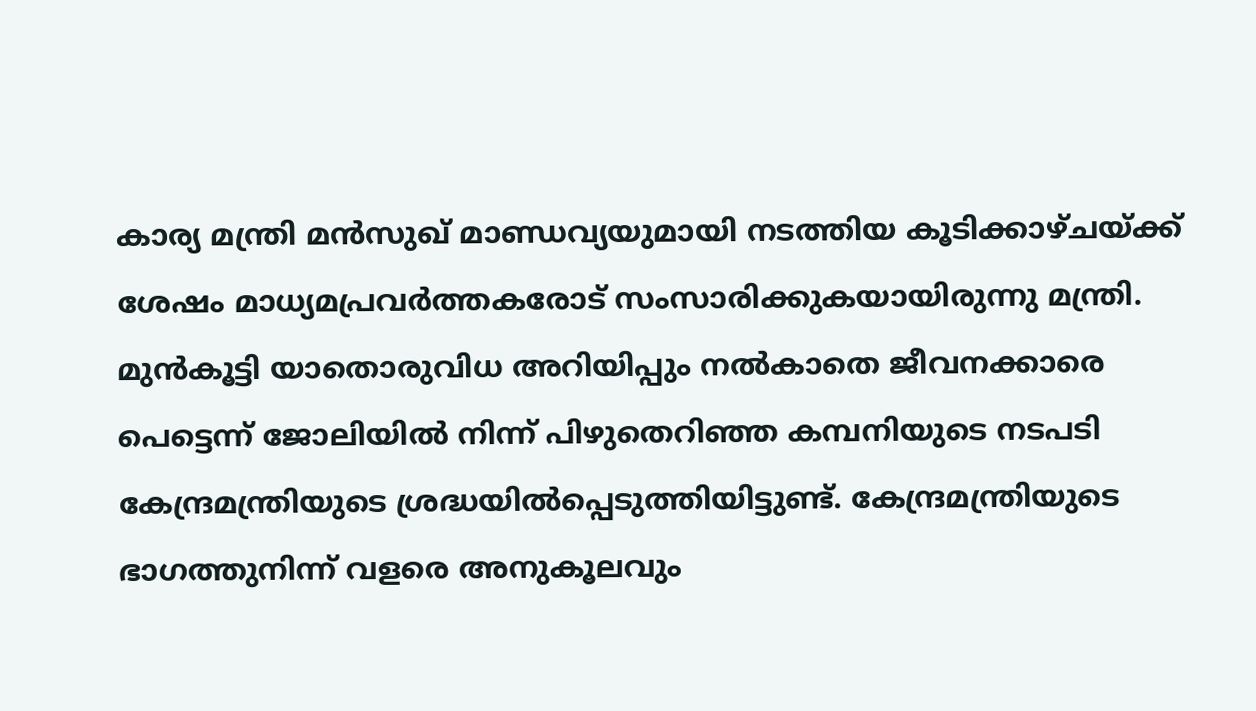കാര്യ മന്ത്രി മൻസുഖ് മാണ്ഡവ്യയുമായി നടത്തിയ കൂടിക്കാഴ്ചയ്ക്ക് ശേഷം മാധ്യമപ്രവർത്തകരോട് സംസാരിക്കുകയായിരുന്നു മന്ത്രി. മുൻകൂട്ടി യാതൊരുവിധ അറിയിപ്പും നൽകാതെ ജീവനക്കാരെ പെട്ടെന്ന് ജോലിയിൽ നിന്ന് പിഴുതെറിഞ്ഞ കമ്പനിയുടെ നടപടി കേന്ദ്രമന്ത്രിയുടെ ശ്രദ്ധയിൽപ്പെടുത്തിയിട്ടുണ്ട്. കേന്ദ്രമന്ത്രിയുടെ ഭാഗത്തുനിന്ന് വളരെ അനുകൂലവും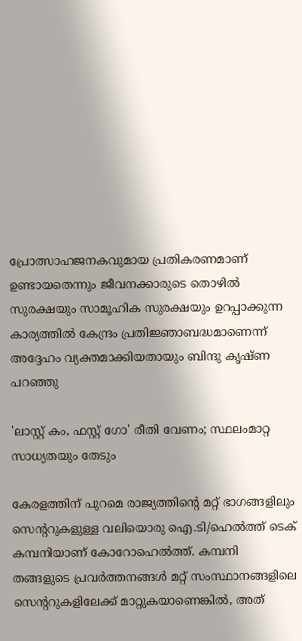പ്രോത്സാഹജനകവുമായ പ്രതികരണമാണ് ഉണ്ടായതെന്നും ജീവനക്കാരുടെ തൊഴിൽ സുരക്ഷയും സാമൂഹിക സുരക്ഷയും ഉറപ്പാക്കുന്ന കാര്യത്തിൽ കേന്ദ്രം പ്രതിജ്ഞാബദ്ധമാണെന്ന് അദ്ദേഹം വ്യക്തമാക്കിയതായും ബിന്ദു കൃഷ്ണ പറഞ്ഞു

'ലാസ്റ്റ് കം, ഫസ്റ്റ് ഗോ' രീതി വേണം; സ്ഥലംമാറ്റ സാധ്യതയും തേടും

കേരളത്തിന് പുറമെ രാജ്യത്തിന്റെ മറ്റ് ഭാഗങ്ങളിലും സെന്ററുകളുള്ള വലിയൊരു ഐ.ടി/ഹെൽത്ത് ടെക് കമ്പനിയാണ് കോറോഹെൽത്ത്. കമ്പനി തങ്ങളുടെ പ്രവർത്തനങ്ങൾ മറ്റ് സംസ്ഥാനങ്ങളിലെ സെന്ററുകളിലേക്ക് മാറ്റുകയാണെങ്കിൽ, അത്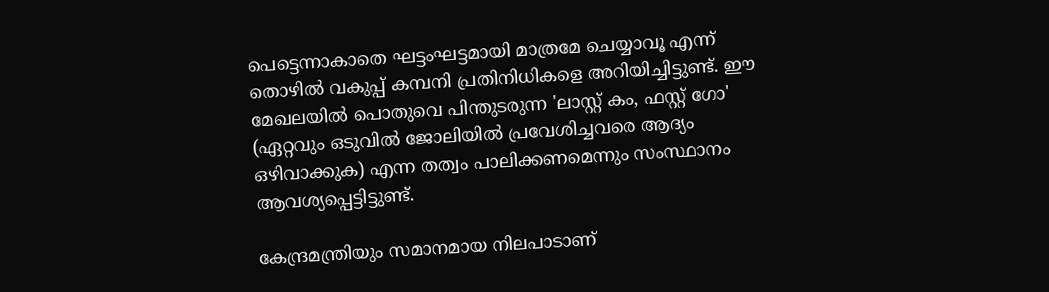പെട്ടെന്നാകാതെ ഘട്ടംഘട്ടമായി മാത്രമേ ചെയ്യാവൂ എന്ന് തൊഴിൽ വകുപ്പ് കമ്പനി പ്രതിനിധികളെ അറിയിച്ചിട്ടുണ്ട്. ഈ മേഖലയിൽ പൊതുവെ പിന്തുടരുന്ന 'ലാസ്റ്റ് കം, ഫസ്റ്റ് ഗോ' (ഏറ്റവും ഒടുവിൽ ജോലിയിൽ പ്രവേശിച്ചവരെ ആദ്യം ഒഴിവാക്കുക) എന്ന തത്വം പാലിക്കണമെന്നും സംസ്ഥാനം ആവശ്യപ്പെട്ടിട്ടുണ്ട്.

കേന്ദ്രമന്ത്രിയും സമാനമായ നിലപാടാണ്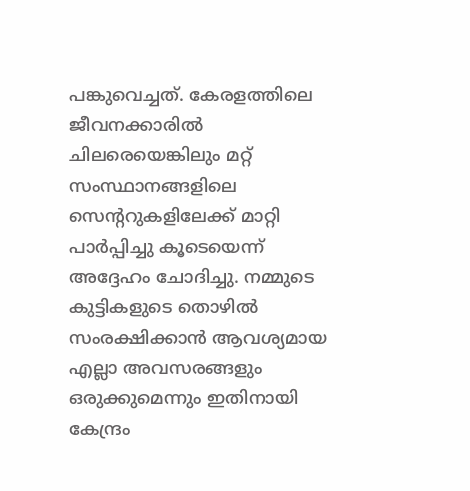പങ്കുവെച്ചത്. കേരളത്തിലെ ജീവനക്കാരിൽ ചിലരെയെങ്കിലും മറ്റ് സംസ്ഥാനങ്ങളിലെ സെന്ററുകളിലേക്ക് മാറ്റി പാർപ്പിച്ചു കൂടെയെന്ന് അദ്ദേഹം ചോദിച്ചു. നമ്മുടെ കുട്ടികളുടെ തൊഴിൽ സംരക്ഷിക്കാൻ ആവശ്യമായ എല്ലാ അവസരങ്ങളും ഒരുക്കുമെന്നും ഇതിനായി കേന്ദ്രം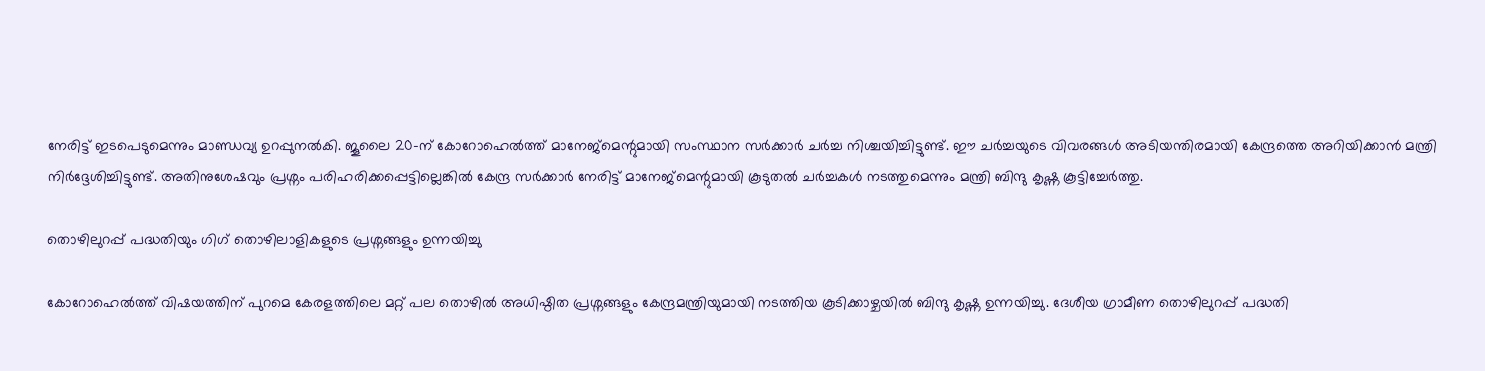നേരിട്ട് ഇടപെടുമെന്നും മാണ്ഡവ്യ ഉറപ്പുനൽകി. ജൂലൈ 20-ന് കോറോഹെൽത്ത് മാനേജ്മെന്റുമായി സംസ്ഥാന സർക്കാർ ചർച്ച നിശ്ചയിച്ചിട്ടുണ്ട്. ഈ ചർച്ചയുടെ വിവരങ്ങൾ അടിയന്തിരമായി കേന്ദ്രത്തെ അറിയിക്കാൻ മന്ത്രി നിർദ്ദേശിച്ചിട്ടുണ്ട്. അതിനുശേഷവും പ്രശ്നം പരിഹരിക്കപ്പെട്ടില്ലെങ്കിൽ കേന്ദ്ര സർക്കാർ നേരിട്ട് മാനേജ്മെന്റുമായി കൂടുതൽ ചർച്ചകൾ നടത്തുമെന്നും മന്ത്രി ബിന്ദു കൃഷ്ണ കൂട്ടിച്ചേർത്തു.

തൊഴിലുറപ്പ് പദ്ധതിയും ഗിഗ് തൊഴിലാളികളുടെ പ്രശ്നങ്ങളും ഉന്നയിച്ചു

കോറോഹെൽത്ത് വിഷയത്തിന് പുറമെ കേരളത്തിലെ മറ്റ് പല തൊഴിൽ അധിഷ്ഠിത പ്രശ്നങ്ങളും കേന്ദ്രമന്ത്രിയുമായി നടത്തിയ കൂടിക്കാഴ്ചയിൽ ബിന്ദു കൃഷ്ണ ഉന്നയിച്ചു. ദേശീയ ഗ്രാമീണ തൊഴിലുറപ്പ് പദ്ധതി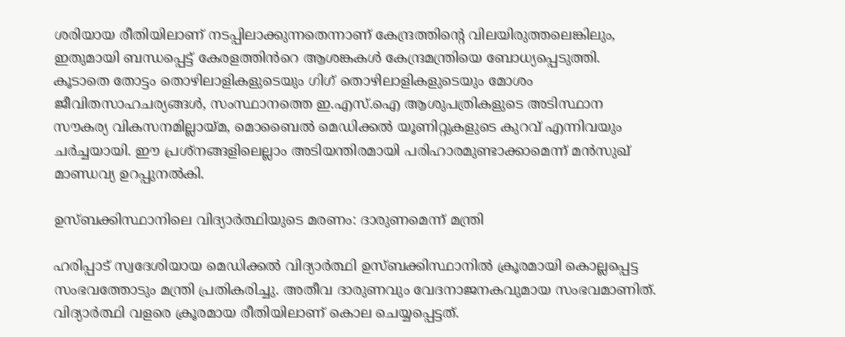ശരിയായ രീതിയിലാണ് നടപ്പിലാക്കുന്നതെന്നാണ് കേന്ദ്രത്തിന്റെ വിലയിരുത്തലെങ്കിലും, ഇതുമായി ബന്ധപ്പെട്ട് കേരളത്തിൻറെ ആശങ്കകൾ കേന്ദ്രമന്ത്രിയെ ബോധ്യപ്പെടുത്തി. കൂടാതെ തോട്ടം തൊഴിലാളികളുടെയും ഗിഗ് തൊഴിലാളികളുടെയും മോശം ജീവിതസാഹചര്യങ്ങൾ, സംസ്ഥാനത്തെ ഇ.എസ്.ഐ ആശുപത്രികളുടെ അടിസ്ഥാന സൗകര്യ വികസനമില്ലായ്മ, മൊബൈൽ മെഡിക്കൽ യൂണിറ്റുകളുടെ കുറവ് എന്നിവയും ചർച്ചയായി. ഈ പ്രശ്നങ്ങളിലെല്ലാം അടിയന്തിരമായി പരിഹാരമുണ്ടാക്കാമെന്ന് മൻസുഖ് മാണ്ഡവ്യ ഉറപ്പുനൽകി.

ഉസ്ബക്കിസ്ഥാനിലെ വിദ്യാർത്ഥിയുടെ മരണം: ദാരുണമെന്ന് മന്ത്രി

ഹരിപ്പാട് സ്വദേശിയായ മെഡിക്കൽ വിദ്യാർത്ഥി ഉസ്ബക്കിസ്ഥാനിൽ ക്രൂരമായി കൊല്ലപ്പെട്ട സംഭവത്തോടും മന്ത്രി പ്രതികരിച്ചു. അതീവ ദാരുണവും വേദനാജനകവുമായ സംഭവമാണിത്. വിദ്യാർത്ഥി വളരെ ക്രൂരമായ രീതിയിലാണ് കൊല ചെയ്യപ്പെട്ടത്.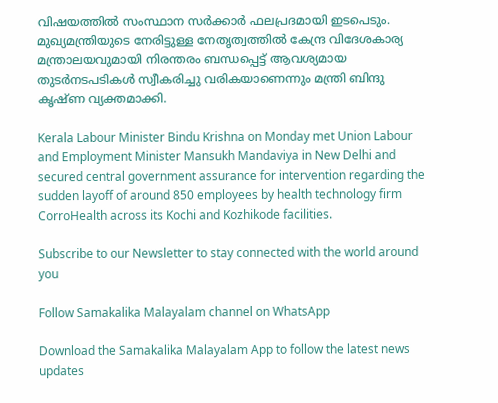വിഷയത്തിൽ സംസ്ഥാന സർക്കാർ ഫലപ്രദമായി ഇടപെടും. മുഖ്യമന്ത്രിയുടെ നേരിട്ടുള്ള നേതൃത്വത്തിൽ കേന്ദ്ര വിദേശകാര്യ മന്ത്രാലയവുമായി നിരന്തരം ബന്ധപ്പെട്ട് ആവശ്യമായ തുടർനടപടികൾ സ്വീകരിച്ചു വരികയാണെന്നും മന്ത്രി ബിന്ദു കൃഷ്ണ വ്യക്തമാക്കി.

Kerala Labour Minister Bindu Krishna on Monday met Union Labour and Employment Minister Mansukh Mandaviya in New Delhi and secured central government assurance for intervention regarding the sudden layoff of around 850 employees by health technology firm CorroHealth across its Kochi and Kozhikode facilities.

Subscribe to our Newsletter to stay connected with the world around you

Follow Samakalika Malayalam channel on WhatsApp

Download the Samakalika Malayalam App to follow the latest news updates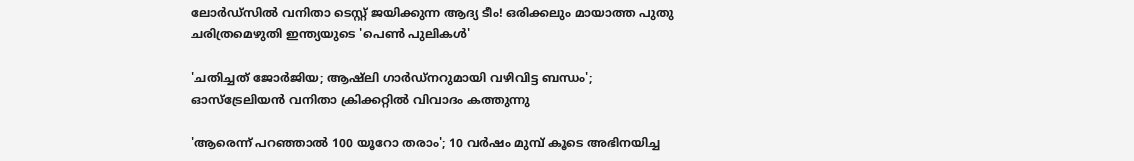ലോര്‍ഡ്‌സില്‍ വനിതാ ടെസ്റ്റ് ജയിക്കുന്ന ആദ്യ ടീം! ഒരിക്കലും മായാത്ത പുതു ചരിത്രമെഴുതി ഇന്ത്യയുടെ 'പെൺ പുലികൾ'

'ചതിച്ചത് ജോർജിയ; ആഷ്ലി ഗാർഡ്നറുമായി വഴിവിട്ട ബന്ധം'; ഓസ്ട്രേലിയൻ വനിതാ ക്രിക്കറ്റിൽ വിവാദം കത്തുന്നു

'ആരെന്ന് പറഞ്ഞാല്‍ 100 യൂറോ തരാം'; 10 വര്‍ഷം മുമ്പ് കൂടെ അഭിനയിച്ച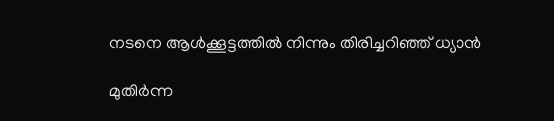നടനെ ആള്‍ക്കൂട്ടത്തില്‍ നിന്നും തിരിച്ചറിഞ്ഞ് ധ്യാന്‍

മുതിര്‍ന്ന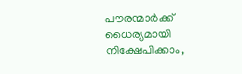പൗരന്മാര്‍ക്ക് ധൈര്യമായി നിക്ഷേപിക്കാം,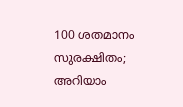100 ശതമാനം സുരക്ഷിതം; അറിയാം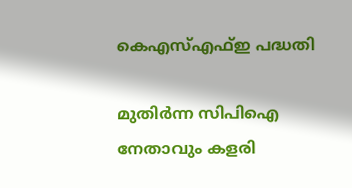കെഎസ്എഫ്ഇ പദ്ധതി

മുതിർന്ന സിപിഐ നേതാവും കളരി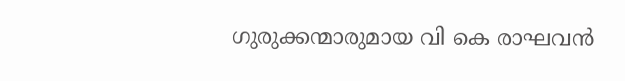ഗുരുക്കന്മാരുമായ വി കെ രാഘവൻ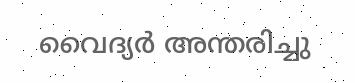വൈദ്യർ അന്തരിച്ചു